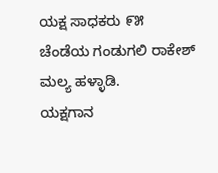ಯಕ್ಷ ಸಾಧಕರು ೯೫
ಚೆಂಡೆಯ ಗಂಡುಗಲಿ ರಾಕೇಶ್ ಮಲ್ಯ ಹಳ್ಳಾಡಿ.
ಯಕ್ಷಗಾನ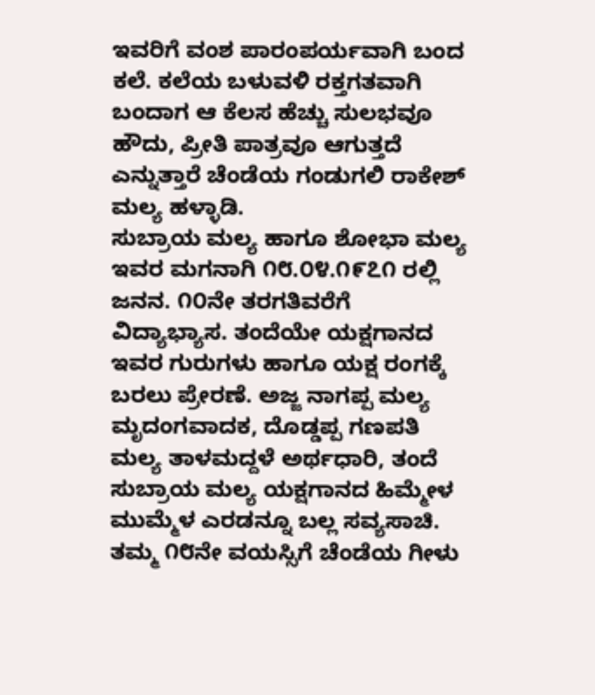ಇವರಿಗೆ ವಂಶ ಪಾರಂಪರ್ಯವಾಗಿ ಬಂದ ಕಲೆ. ಕಲೆಯ ಬಳುವಳಿ ರಕ್ತಗತವಾಗಿ ಬಂದಾಗ ಆ ಕೆಲಸ ಹೆಚ್ಚು ಸುಲಭವೂ ಹೌದು, ಪ್ರೀತಿ ಪಾತ್ರವೂ ಆಗುತ್ತದೆ ಎನ್ನುತ್ತಾರೆ ಚೆಂಡೆಯ ಗಂಡುಗಲಿ ರಾಕೇಶ್ ಮಲ್ಯ ಹಳ್ಳಾಡಿ.
ಸುಬ್ರಾಯ ಮಲ್ಯ ಹಾಗೂ ಶೋಭಾ ಮಲ್ಯ ಇವರ ಮಗನಾಗಿ ೧೮.೦೪.೧೯೭೧ ರಲ್ಲಿ ಜನನ. ೧೦ನೇ ತರಗತಿವರೆಗೆ ವಿದ್ಯಾಭ್ಯಾಸ. ತಂದೆಯೇ ಯಕ್ಷಗಾನದ ಇವರ ಗುರುಗಳು ಹಾಗೂ ಯಕ್ಷ ರಂಗಕ್ಕೆ ಬರಲು ಪ್ರೇರಣೆ. ಅಜ್ಜ ನಾಗಪ್ಪ ಮಲ್ಯ ಮೃದಂಗವಾದಕ, ದೊಡ್ಡಪ್ಪ ಗಣಪತಿ ಮಲ್ಯ ತಾಳಮದ್ದಳೆ ಅರ್ಥಧಾರಿ, ತಂದೆ ಸುಬ್ರಾಯ ಮಲ್ಯ ಯಕ್ಷಗಾನದ ಹಿಮ್ಮೇಳ ಮುಮ್ಮೆಳ ಎರಡನ್ನೂ ಬಲ್ಲ ಸವ್ಯಸಾಚಿ.
ತಮ್ಮ ೧೮ನೇ ವಯಸ್ಸಿಗೆ ಚೆಂಡೆಯ ಗೀಳು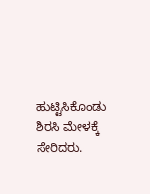ಹುಟ್ಟಿಸಿಕೊಂಡು ಶಿರಸಿ ಮೇಳಕ್ಕೆ ಸೇರಿದರು.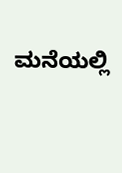ಮನೆಯಲ್ಲಿ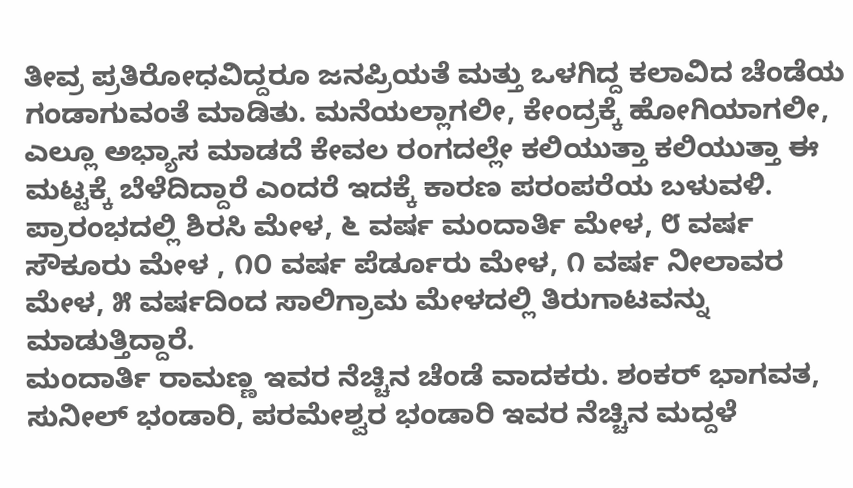ತೀವ್ರ ಪ್ರತಿರೋಧವಿದ್ದರೂ ಜನಪ್ರಿಯತೆ ಮತ್ತು ಒಳಗಿದ್ದ ಕಲಾವಿದ ಚೆಂಡೆಯ ಗಂಡಾಗುವಂತೆ ಮಾಡಿತು. ಮನೆಯಲ್ಲಾಗಲೀ, ಕೇಂದ್ರಕ್ಕೆ ಹೋಗಿಯಾಗಲೀ, ಎಲ್ಲೂ ಅಭ್ಯಾಸ ಮಾಡದೆ ಕೇವಲ ರಂಗದಲ್ಲೇ ಕಲಿಯುತ್ತಾ ಕಲಿಯುತ್ತಾ ಈ ಮಟ್ಟಕ್ಕೆ ಬೆಳೆದಿದ್ದಾರೆ ಎಂದರೆ ಇದಕ್ಕೆ ಕಾರಣ ಪರಂಪರೆಯ ಬಳುವಳಿ.
ಪ್ರಾರಂಭದಲ್ಲಿ ಶಿರಸಿ ಮೇಳ, ೬ ವರ್ಷ ಮಂದಾರ್ತಿ ಮೇಳ, ೮ ವರ್ಷ ಸೌಕೂರು ಮೇಳ , ೧೦ ವರ್ಷ ಪೆರ್ಡೂರು ಮೇಳ, ೧ ವರ್ಷ ನೀಲಾವರ ಮೇಳ, ೫ ವರ್ಷದಿಂದ ಸಾಲಿಗ್ರಾಮ ಮೇಳದಲ್ಲಿ ತಿರುಗಾಟವನ್ನು ಮಾಡುತ್ತಿದ್ದಾರೆ.
ಮಂದಾರ್ತಿ ರಾಮಣ್ಣ ಇವರ ನೆಚ್ಚಿನ ಚೆಂಡೆ ವಾದಕರು. ಶಂಕರ್ ಭಾಗವತ, ಸುನೀಲ್ ಭಂಡಾರಿ, ಪರಮೇಶ್ವರ ಭಂಡಾರಿ ಇವರ ನೆಚ್ಚಿನ ಮದ್ದಳೆ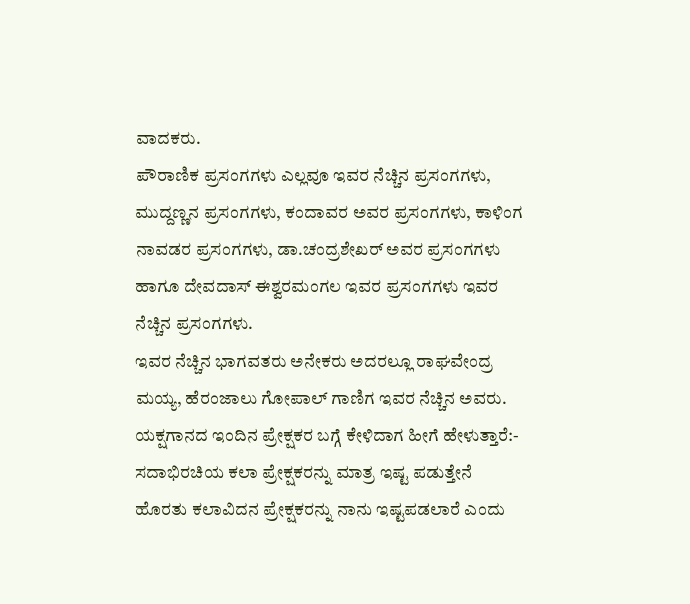ವಾದಕರು.
ಪೌರಾಣಿಕ ಪ್ರಸಂಗಗಳು ಎಲ್ಲವೂ ಇವರ ನೆಚ್ಚಿನ ಪ್ರಸಂಗಗಳು, ಮುದ್ದಣ್ಣನ ಪ್ರಸಂಗಗಳು, ಕಂದಾವರ ಅವರ ಪ್ರಸಂಗಗಳು, ಕಾಳಿಂಗ ನಾವಡರ ಪ್ರಸಂಗಗಳು, ಡಾ.ಚಂದ್ರಶೇಖರ್ ಅವರ ಪ್ರಸಂಗಗಳು ಹಾಗೂ ದೇವದಾಸ್ ಈಶ್ವರಮಂಗಲ ಇವರ ಪ್ರಸಂಗಗಳು ಇವರ ನೆಚ್ಚಿನ ಪ್ರಸಂಗಗಳು.
ಇವರ ನೆಚ್ಚಿನ ಭಾಗವತರು ಅನೇಕರು ಅದರಲ್ಲೂ ರಾಘವೇಂದ್ರ ಮಯ್ಯ, ಹೆರಂಜಾಲು ಗೋಪಾಲ್ ಗಾಣಿಗ ಇವರ ನೆಚ್ಚಿನ ಅವರು.
ಯಕ್ಷಗಾನದ ಇಂದಿನ ಪ್ರೇಕ್ಷಕರ ಬಗ್ಗೆ ಕೇಳಿದಾಗ ಹೀಗೆ ಹೇಳುತ್ತಾರೆ:-
ಸದಾಭಿರಚಿಯ ಕಲಾ ಪ್ರೇಕ್ಷಕರನ್ನು ಮಾತ್ರ ಇಷ್ಟ ಪಡುತ್ತೇನೆ ಹೊರತು ಕಲಾವಿದನ ಪ್ರೇಕ್ಷಕರನ್ನು ನಾನು ಇಷ್ಟಪಡಲಾರೆ ಎಂದು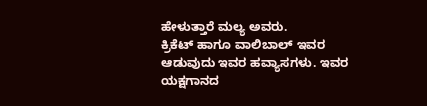ಹೇಳುತ್ತಾರೆ ಮಲ್ಯ ಅವರು.
ಕ್ರಿಕೆಟ್ ಹಾಗೂ ವಾಲಿಬಾಲ್ ಇವರ ಆಡುವುದು ಇವರ ಹವ್ಯಾಸಗಳು. ಇವರ ಯಕ್ಷಗಾನದ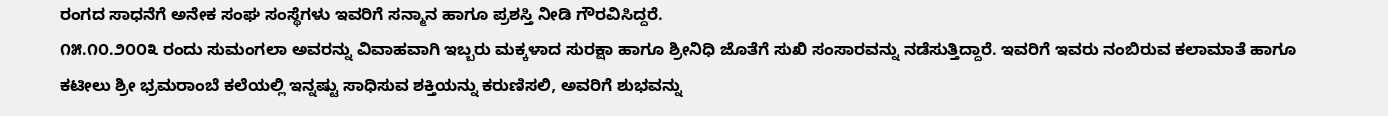ರಂಗದ ಸಾಧನೆಗೆ ಅನೇಕ ಸಂಘ ಸಂಸ್ಥೆಗಳು ಇವರಿಗೆ ಸನ್ಮಾನ ಹಾಗೂ ಪ್ರಶಸ್ತಿ ನೀಡಿ ಗೌರವಿಸಿದ್ದರೆ.
೧೫.೧೦.೨೦೦೩ ರಂದು ಸುಮಂಗಲಾ ಅವರನ್ನು ವಿವಾಹವಾಗಿ ಇಬ್ಬರು ಮಕ್ಕಳಾದ ಸುರಕ್ಷಾ ಹಾಗೂ ಶ್ರೀನಿಧಿ ಜೊತೆಗೆ ಸುಖಿ ಸಂಸಾರವನ್ನು ನಡೆಸುತ್ತಿದ್ದಾರೆ. ಇವರಿಗೆ ಇವರು ನಂಬಿರುವ ಕಲಾಮಾತೆ ಹಾಗೂ ಕಟೀಲು ಶ್ರೀ ಭ್ರಮರಾಂಬೆ ಕಲೆಯಲ್ಲಿ ಇನ್ನಷ್ಟು ಸಾಧಿಸುವ ಶಕ್ತಿಯನ್ನು ಕರುಣಿಸಲಿ, ಅವರಿಗೆ ಶುಭವನ್ನು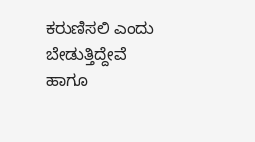ಕರುಣಿಸಲಿ ಎಂದು ಬೇಡುತ್ತಿದ್ದೇವೆ ಹಾಗೂ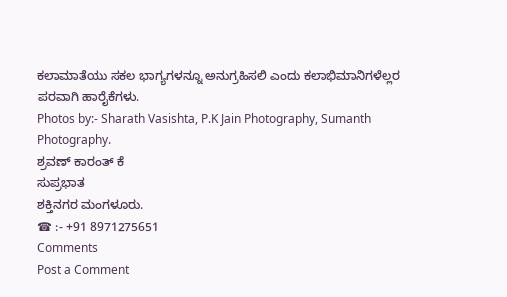ಕಲಾಮಾತೆಯು ಸಕಲ ಭಾಗ್ಯಗಳನ್ನೂ ಅನುಗ್ರಹಿಸಲಿ ಎಂದು ಕಲಾಭಿಮಾನಿಗಳೆಲ್ಲರ ಪರವಾಗಿ ಹಾರೈಕೆಗಳು.
Photos by:- Sharath Vasishta, P.K Jain Photography, Sumanth Photography.
ಶ್ರವಣ್ ಕಾರಂತ್ ಕೆ
ಸುಪ್ರಭಾತ
ಶಕ್ತಿನಗರ ಮಂಗಳೂರು.
☎ :- +91 8971275651
Comments
Post a Comment